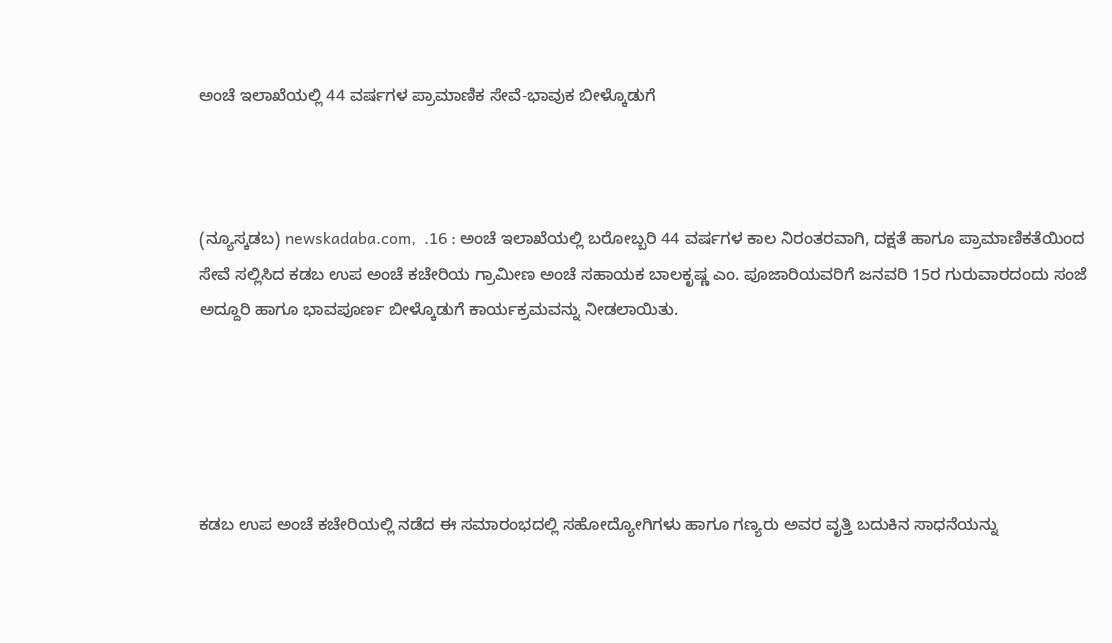ಅಂಚೆ ಇಲಾಖೆಯಲ್ಲಿ 44 ವರ್ಷಗಳ ಪ್ರಾಮಾಣಿಕ ಸೇವೆ-ಭಾವುಕ ಬೀಳ್ಕೊಡುಗೆ



(ನ್ಯೂಸ್ಕಡಬ) newskadaba.com,  .16 : ಅಂಚೆ ಇಲಾಖೆಯಲ್ಲಿ ಬರೋಬ್ಬರಿ 44 ವರ್ಷಗಳ ಕಾಲ ನಿರಂತರವಾಗಿ, ದಕ್ಷತೆ ಹಾಗೂ ಪ್ರಾಮಾಣಿಕತೆಯಿಂದ ಸೇವೆ ಸಲ್ಲಿಸಿದ ಕಡಬ ಉಪ ಅಂಚೆ ಕಚೇರಿಯ ಗ್ರಾಮೀಣ ಅಂಚೆ ಸಹಾಯಕ ಬಾಲಕೃಷ್ಣ ಎಂ. ಪೂಜಾರಿಯವರಿಗೆ ಜನವರಿ 15ರ ಗುರುವಾರದಂದು ಸಂಜೆ ಅದ್ದೂರಿ ಹಾಗೂ ಭಾವಪೂರ್ಣ ಬೀಳ್ಕೊಡುಗೆ ಕಾರ್ಯಕ್ರಮವನ್ನು ನೀಡಲಾಯಿತು.





ಕಡಬ ಉಪ ಅಂಚೆ ಕಚೇರಿಯಲ್ಲಿ ನಡೆದ ಈ ಸಮಾರಂಭದಲ್ಲಿ ಸಹೋದ್ಯೋಗಿಗಳು ಹಾಗೂ ಗಣ್ಯರು ಅವರ ವೃತ್ತಿ ಬದುಕಿನ ಸಾಧನೆಯನ್ನು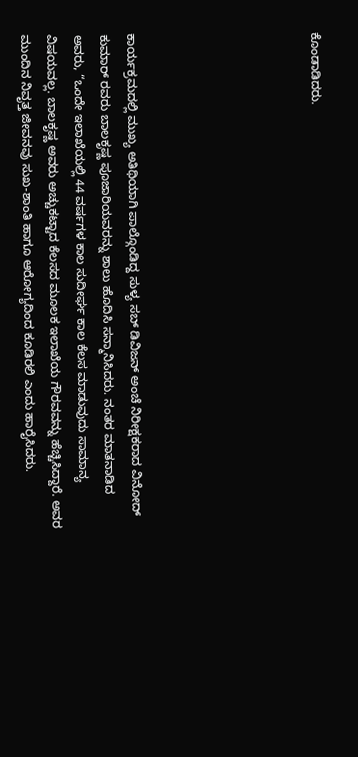ಕೊಂಡಾಡಿದರು.






ಕಾರ್ಯಕ್ರಮದಲ್ಲಿ ಮುಖ್ಯ ಅತಿಥಿಯಾಗಿ ಪಾಲ್ಗೊಂಡಿದ್ದ ಸುಳ್ಯ ಸಬ್‌ ಡಿವಿಜನ್ ಅಂಚೆ ನಿರೀಕ್ಷಕರಾದ ವಿನೋದ್ ಕುಮಾರ್‌ ರವರು ಬಾಲಕೃಷ್ಣ ಪೂಜಾರಿಯವರನ್ನು ಶಾಲು ಹೊದಿಸಿ ಸನ್ಮಾನಿಸಿದರು. ನಂತರ ಮಾತನಾಡಿದ ಅವರು, “ಒಂದೇ ಇಲಾಖೆಯಲ್ಲಿ 44 ವರ್ಷಗಳ ಕಾಲ ಸುದೀರ್ಘ ಕಾಲ ಕೆಲಸ ಮಾಡುವುದು ಸಾಮಾನ್ಯ ವಿಷಯವಲ್ಲ. ಬಾಲಕೃಷ್ಣ ಅವರು ಅಚ್ಚುಕಟ್ಟಾದ ಕೆಲಸದ ಮೂಲಕ ಇಲಾಖೆಯ ಗೌರವವನ್ನು ಹೆಚ್ಚಿಸಿದ್ದಾರೆ. ಅವರ ಮುಂದಿನ ನಿವೃತ್ತ ಜೀವನವು ಸುಖ-ಶಾಂತಿ ಹಾಗೂ ಆರೋಗ್ಯದಿಂದ ಕೂಡಿರಲಿ ಎಂದು ಹಾರೈಸಿದರು.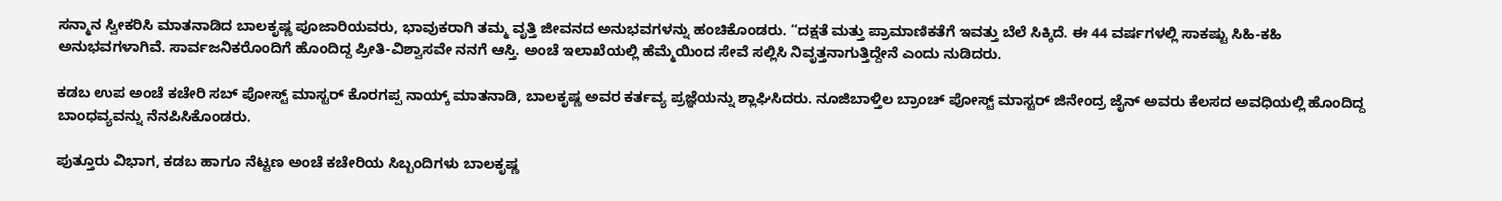ಸನ್ಮಾನ ಸ್ವೀಕರಿಸಿ ಮಾತನಾಡಿದ ಬಾಲಕೃಷ್ಣ ಪೂಜಾರಿಯವರು, ಭಾವುಕರಾಗಿ ತಮ್ಮ ವೃತ್ತಿ ಜೀವನದ ಅನುಭವಗಳನ್ನು ಹಂಚಿಕೊಂಡರು. “ದಕ್ಷತೆ ಮತ್ತು ಪ್ರಾಮಾಣಿಕತೆಗೆ ಇವತ್ತು ಬೆಲೆ ಸಿಕ್ಕಿದೆ. ಈ 44 ವರ್ಷಗಳಲ್ಲಿ ಸಾಕಷ್ಟು ಸಿಹಿ-ಕಹಿ ಅನುಭವಗಳಾಗಿವೆ. ಸಾರ್ವಜನಿಕರೊಂದಿಗೆ ಹೊಂದಿದ್ದ ಪ್ರೀತಿ-ವಿಶ್ವಾಸವೇ ನನಗೆ ಆಸ್ತಿ. ಅಂಚೆ ಇಲಾಖೆಯಲ್ಲಿ ಹೆಮ್ಮೆಯಿಂದ ಸೇವೆ ಸಲ್ಲಿಸಿ ನಿವೃತ್ತನಾಗುತ್ತಿದ್ದೇನೆ ಎಂದು ನುಡಿದರು.

ಕಡಬ ಉಪ ಅಂಚೆ ಕಚೇರಿ ಸಬ್ ಪೋಸ್ಟ್ ಮಾಸ್ಟರ್ ಕೊರಗಪ್ಪ ನಾಯ್ಕ್ ಮಾತನಾಡಿ, ಬಾಲಕೃಷ್ಣ ಅವರ ಕರ್ತವ್ಯ ಪ್ರಜ್ಞೆಯನ್ನು ಶ್ಲಾಘಿಸಿದರು. ನೂಜಿಬಾಳ್ತಿಲ ಬ್ರಾಂಚ್ ಪೋಸ್ಟ್ ಮಾಸ್ಟರ್ ಜಿನೇಂದ್ರ ಜೈನ್ ಅವರು ಕೆಲಸದ ಅವಧಿಯಲ್ಲಿ ಹೊಂದಿದ್ದ ಬಾಂಧವ್ಯವನ್ನು ನೆನಪಿಸಿಕೊಂಡರು.

ಪುತ್ತೂರು ವಿಭಾಗ, ಕಡಬ ಹಾಗೂ ನೆಟ್ಟಣ ಅಂಚೆ ಕಚೇರಿಯ ಸಿಬ್ಬಂದಿಗಳು ಬಾಲಕೃಷ್ಣ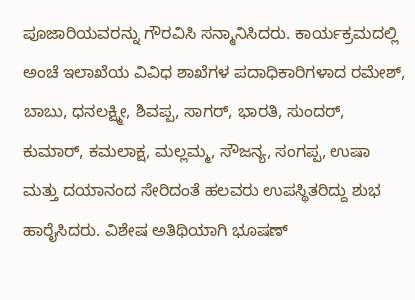ಪೂಜಾರಿಯವರನ್ನು ಗೌರವಿಸಿ ಸನ್ಮಾನಿಸಿದರು. ಕಾರ್ಯಕ್ರಮದಲ್ಲಿ ಅಂಚೆ ಇಲಾಖೆಯ ವಿವಿಧ ಶಾಖೆಗಳ ಪದಾಧಿಕಾರಿಗಳಾದ ರಮೇಶ್, ಬಾಬು, ಧನಲಕ್ಷ್ಮೀ, ಶಿವಪ್ಪ, ಸಾಗರ್, ಭಾರತಿ, ಸುಂದರ್, ಕುಮಾರ್, ಕಮಲಾಕ್ಷ, ಮಲ್ಲಮ್ಮ, ಸೌಜನ್ಯ, ಸಂಗಪ್ಪ, ಉಷಾ ಮತ್ತು ದಯಾನಂದ ಸೇರಿದಂತೆ ಹಲವರು ಉಪಸ್ಥಿತರಿದ್ದು ಶುಭ ಹಾರೈಸಿದರು. ವಿಶೇಷ ಅತಿಥಿಯಾಗಿ ಭೂಷಣ್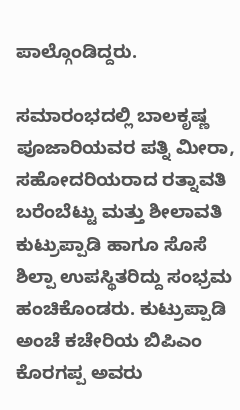ಪಾಲ್ಗೊಂಡಿದ್ದರು.

ಸಮಾರಂಭದಲ್ಲಿ ಬಾಲಕೃಷ್ಣ ಪೂಜಾರಿಯವರ ಪತ್ನಿ ಮೀರಾ, ಸಹೋದರಿಯರಾದ ರತ್ನಾವತಿ ಬರೆಂಬೆಟ್ಟು ಮತ್ತು ಶೀಲಾವತಿ ಕುಟ್ರುಪ್ಪಾಡಿ ಹಾಗೂ ಸೊಸೆ ಶಿಲ್ಪಾ ಉಪಸ್ಥಿತರಿದ್ದು ಸಂಭ್ರಮ ಹಂಚಿಕೊಂಡರು. ಕುಟ್ರುಪ್ಪಾಡಿ ಅಂಚೆ ಕಚೇರಿಯ ಬಿಪಿಎಂ ಕೊರಗಪ್ಪ ಅವರು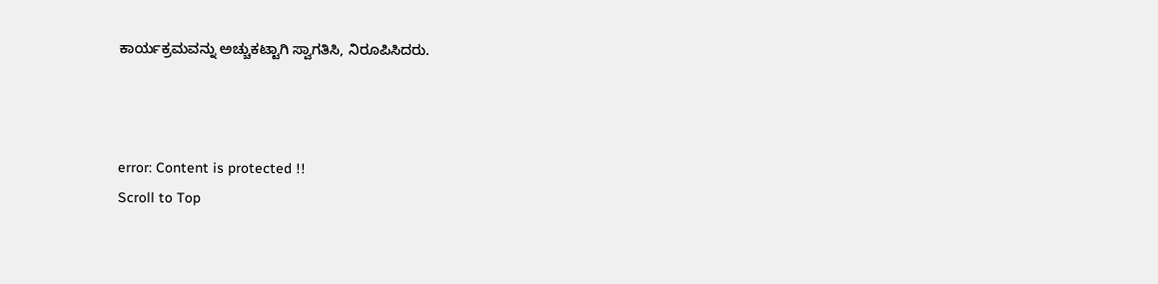ಕಾರ್ಯಕ್ರಮವನ್ನು ಅಚ್ಚುಕಟ್ಟಾಗಿ ಸ್ವಾಗತಿಸಿ, ನಿರೂಪಿಸಿದರು.



error: Content is protected !!
Scroll to Top